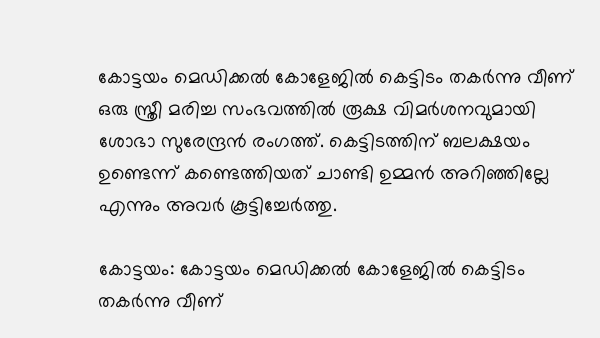കോട്ടയം മെഡിക്കൽ കോളേജിൽ കെട്ടിടം തകർന്നു വീണ് ഒരു സ്ത്രീ മരിച്ച സംഭവത്തിൽ രൂക്ഷ വിമർശനവുമായി ശോഭാ സുരേന്ദ്രൻ രംഗത്ത്. കെട്ടിടത്തിന് ബലക്ഷയം ഉണ്ടെന്ന് കണ്ടെത്തിയത് ചാണ്ടി ഉമ്മൻ അറിഞ്ഞില്ലേ എന്നും അവർ കൂട്ടിച്ചേർത്തു.

കോട്ടയം: കോട്ടയം മെഡിക്കൽ കോളേജിൽ കെട്ടിടം തകർന്നു വീണ്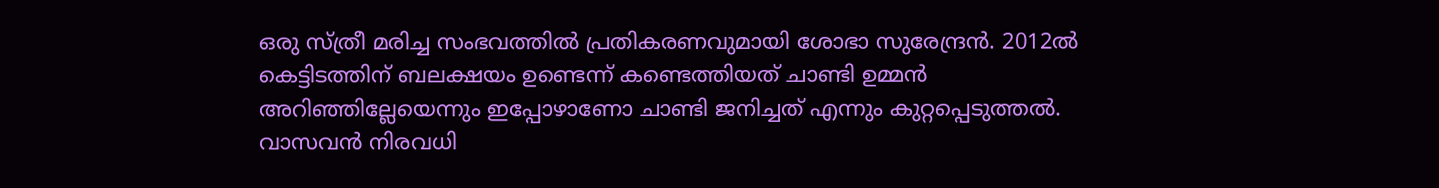ഒരു സ്ത്രീ മരിച്ച സംഭവത്തിൽ പ്രതികരണവുമായി ശോഭാ സുരേന്ദ്രൻ. 2012ൽ കെട്ടിടത്തിന് ബലക്ഷയം ഉണ്ടെന്ന് കണ്ടെത്തിയത് ചാണ്ടി ഉമ്മൻ അറിഞ്ഞില്ലേയെന്നും ഇപ്പോഴാണോ ചാണ്ടി ജനിച്ചത് എന്നും കുറ്റപ്പെടുത്തൽ. വാസവൻ നിരവധി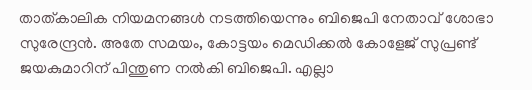താത്കാലിക നിയമനങ്ങൾ നടത്തിയെന്നും ബിജെപി നേതാവ് ശോഭാ സുരേന്ദ്രൻ. അതേ സമയം, കോട്ടയം മെഡിക്കൽ കോളേജ് സുപ്രണ്ട് ജയകുമാറിന് പിന്തുണ നൽകി ബിജെപി. എല്ലാ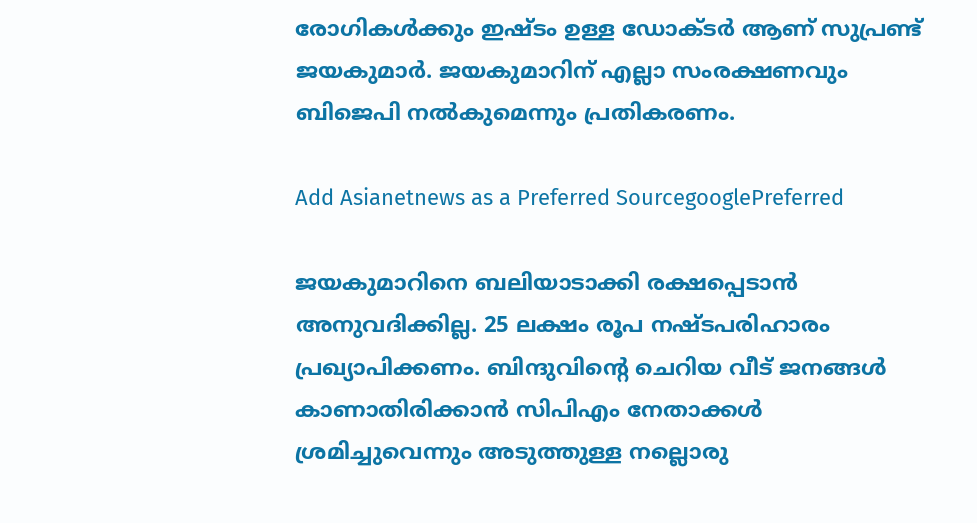രോഗികൾക്കും ഇഷ്ടം ഉള്ള ഡോക്ടർ ആണ് സുപ്രണ്ട് ജയകുമാ‍ർ. ജയകുമാറിന് എല്ലാ സംരക്ഷണവും ബിജെപി നൽകുമെന്നും പ്രതികരണം.

Add Asianetnews as a Preferred SourcegooglePreferred

ജയകുമാറിനെ ബലിയാടാക്കി രക്ഷപ്പെടാൻ അനുവദിക്കില്ല. 25 ലക്ഷം രൂപ നഷ്ടപരിഹാരം പ്രഖ്യാപിക്കണം. ബിന്ദുവിൻ്റെ ചെറിയ വീട് ജനങ്ങൾ കാണാതിരിക്കാൻ സിപിഎം നേതാക്കൾ ശ്രമിച്ചുവെന്നും അടുത്തുള്ള നല്ലൊരു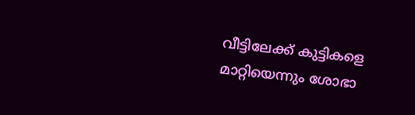വീട്ടിലേക്ക് കുട്ടികളെ മാറ്റിയെന്നും ശോഭാ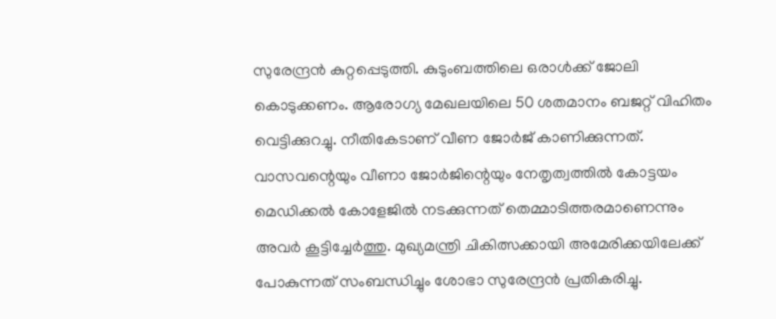സുരേന്ദ്രൻ കുറ്റപ്പെടുത്തി. കുടുംബത്തിലെ ഒരാൾക്ക് ജോലി കൊടുക്കണം. ആരോഗ്യ മേഖലയിലെ 50 ശതമാനം ബജറ്റ് വിഹിതം വെട്ടിക്കുറച്ചു. നീതികേടാണ് വീണ ജോർജ് കാണിക്കുന്നത്. വാസവന്റെയും വീണാ ജോർജിന്റെയും നേതൃത്വത്തിൽ കോട്ടയം മെഡിക്കൽ കോളേജിൽ നടക്കുന്നത് തെമ്മാടിത്തരമാണെന്നും അവർ കൂട്ടിച്ചേർത്തു. മുഖ്യമന്ത്രി ചികിത്സക്കായി അമേരിക്കയിലേക്ക് പോകുന്നത് സംബന്ധിച്ചും ശോഭാ സുരേന്ദ്രൻ പ്രതികരിച്ചു.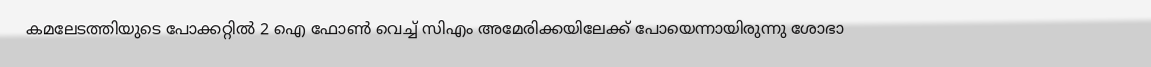കമലേടത്തിയുടെ പോക്കറ്റിൽ 2 ഐ ഫോൺ വെച്ച് സിഎം അമേരിക്കയിലേക്ക് പോയെന്നായിരുന്നു ശോഭാ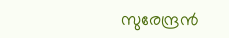സുരേന്ദ്രൻ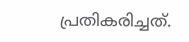പ്രതികരിച്ചത്.